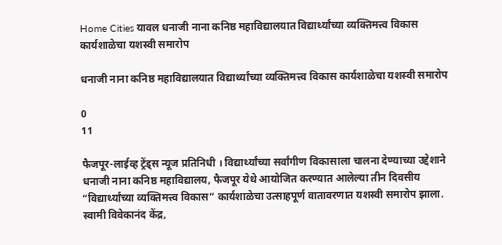Home Cities यावल धनाजी नाना कनिष्ठ महाविद्यालयात विद्यार्थ्यांच्या व्यक्तिमत्त्व विकास कार्यशाळेचा यशस्वी समारोप

धनाजी नाना कनिष्ठ महाविद्यालयात विद्यार्थ्यांच्या व्यक्तिमत्त्व विकास कार्यशाळेचा यशस्वी समारोप

0
11

फैजपूर-लाईव्ह ट्रेंड्स न्यूज प्रतिनिधी । विद्यार्थ्यांच्या सर्वांगीण विकासाला चालना देण्याच्या उद्देशाने धनाजी नाना कनिष्ठ महाविद्यालय, फैजपूर येथे आयोजित करण्यात आलेल्या तीन दिवसीय “विद्यार्थ्यांच्या व्यक्तिमत्त्व विकास” कार्यशाळेचा उत्साहपूर्ण वातावरणात यशस्वी समारोप झाला. स्वामी विवेकानंद केंद्र,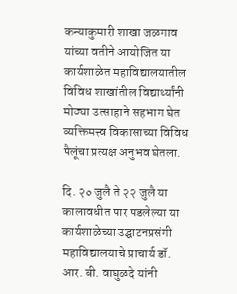कन्याकुमारी शाखा जळगाव यांच्या वतीने आयोजित या कार्यशाळेत महाविद्यालयातील विविध शाखांतील विद्यार्थ्यांनी मोठ्या उत्साहाने सहभाग घेत व्यक्तिमत्त्व विकासाच्या विविध पैलूंचा प्रत्यक्ष अनुभव घेतला.

दि. २० जुलै ते २२ जुलै या कालावधीत पार पडलेल्या या कार्यशाळेच्या उद्घाटनप्रसंगी महाविद्यालयाचे प्राचार्य डॉ. आर. बी. वाघुळदे यांनी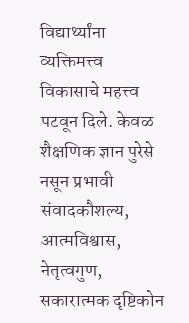विद्यार्थ्यांना व्यक्तिमत्त्व विकासाचे महत्त्व पटवून दिले. केवळ शैक्षणिक ज्ञान पुरेसे नसून प्रभावी संवादकौशल्य, आत्मविश्वास, नेतृत्वगुण, सकारात्मक दृष्टिकोन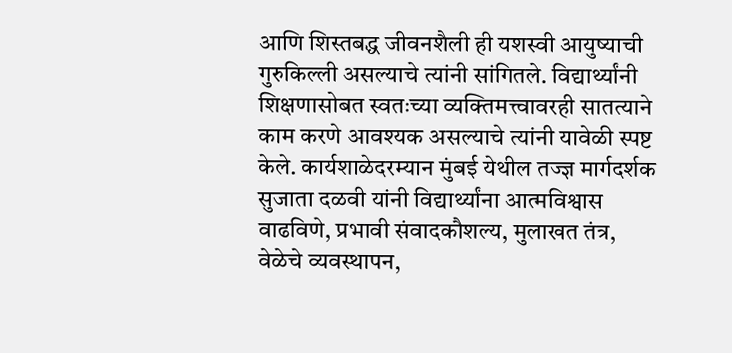आणि शिस्तबद्ध जीवनशैली ही यशस्वी आयुष्याची गुरुकिल्ली असल्याचे त्यांनी सांगितले. विद्यार्थ्यांनी शिक्षणासोबत स्वतःच्या व्यक्तिमत्त्वावरही सातत्याने काम करणे आवश्यक असल्याचे त्यांनी यावेळी स्पष्ट केले. कार्यशाळेदरम्यान मुंबई येथील तज्ज्ञ मार्गदर्शक सुजाता दळवी यांनी विद्यार्थ्यांना आत्मविश्वास वाढविणे, प्रभावी संवादकौशल्य, मुलाखत तंत्र, वेळेचे व्यवस्थापन,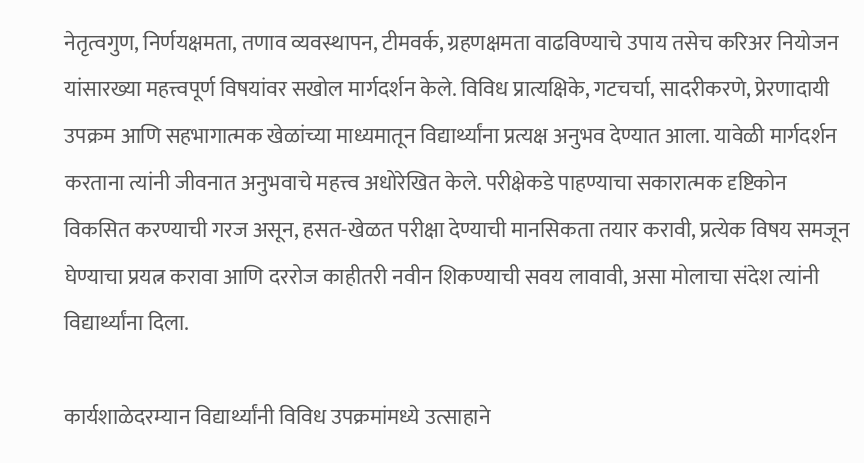नेतृत्वगुण, निर्णयक्षमता, तणाव व्यवस्थापन, टीमवर्क, ग्रहणक्षमता वाढविण्याचे उपाय तसेच करिअर नियोजन यांसारख्या महत्त्वपूर्ण विषयांवर सखोल मार्गदर्शन केले. विविध प्रात्यक्षिके, गटचर्चा, सादरीकरणे, प्रेरणादायी उपक्रम आणि सहभागात्मक खेळांच्या माध्यमातून विद्यार्थ्यांना प्रत्यक्ष अनुभव देण्यात आला. यावेळी मार्गदर्शन करताना त्यांनी जीवनात अनुभवाचे महत्त्व अधोरेखित केले. परीक्षेकडे पाहण्याचा सकारात्मक दृष्टिकोन विकसित करण्याची गरज असून, हसत-खेळत परीक्षा देण्याची मानसिकता तयार करावी, प्रत्येक विषय समजून घेण्याचा प्रयत्न करावा आणि दररोज काहीतरी नवीन शिकण्याची सवय लावावी, असा मोलाचा संदेश त्यांनी विद्यार्थ्यांना दिला.

कार्यशाळेदरम्यान विद्यार्थ्यांनी विविध उपक्रमांमध्ये उत्साहाने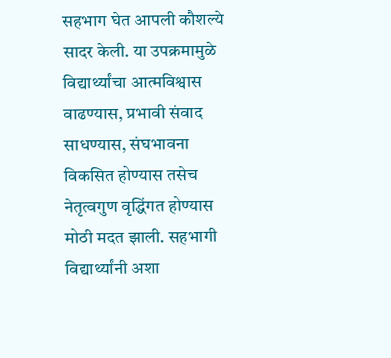सहभाग घेत आपली कौशल्ये सादर केली. या उपक्रमामुळे विद्यार्थ्यांचा आत्मविश्वास वाढण्यास, प्रभावी संवाद साधण्यास, संघभावना विकसित होण्यास तसेच नेतृत्वगुण वृद्धिंगत होण्यास मोठी मदत झाली. सहभागी विद्यार्थ्यांनी अशा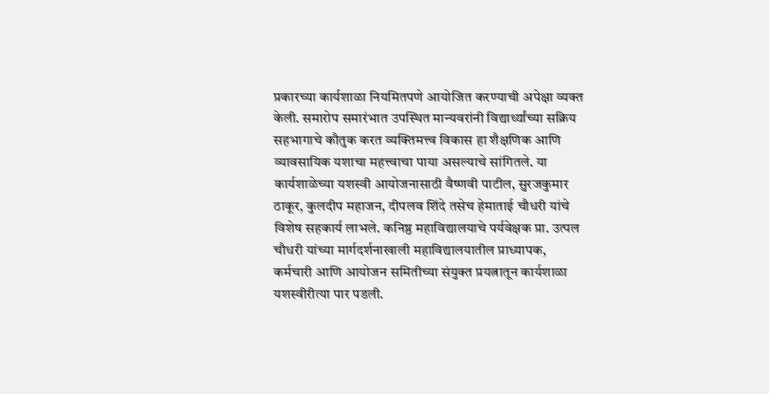प्रकारच्या कार्यशाळा नियमितपणे आयोजित करण्याची अपेक्षा व्यक्त केली. समारोप समारंभात उपस्थित मान्यवरांनी विद्यार्थ्यांच्या सक्रिय सहभागाचे कौतुक करत व्यक्तिमत्त्व विकास हा शैक्षणिक आणि व्यावसायिक यशाचा महत्त्वाचा पाया असल्याचे सांगितले. या कार्यशाळेच्या यशस्वी आयोजनासाठी वैष्णवी पाटील, सुरजकुमार ठाकूर, कुलदीप महाजन, दीपलव शिंदे तसेच हेमाताई चौधरी यांचे विशेष सहकार्य लाभले. कनिष्ठ महाविद्यालयाचे पर्यवेक्षक प्रा. उत्पल चौधरी यांच्या मार्गदर्शनाखाली महाविद्यालयातील प्राध्यापक, कर्मचारी आणि आयोजन समितीच्या संयुक्त प्रयत्नातून कार्यशाळा यशस्वीरीत्या पार पडली.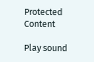Protected Content

Play sound